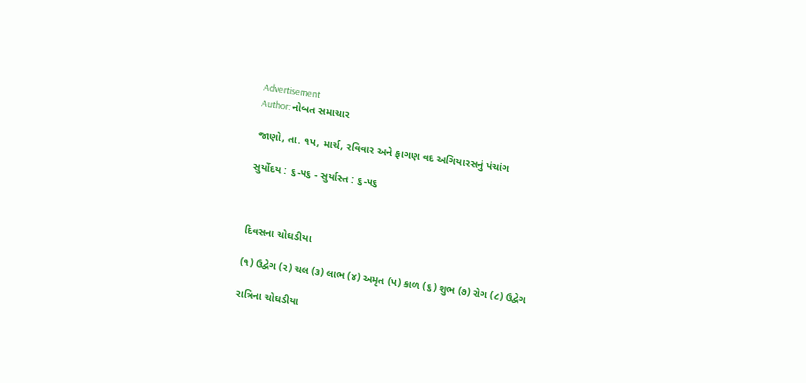Advertisement
Author: નોબત સમાચાર

જાણો, તા. ૧પ, માર્ચ, રવિવાર અને ફાગણ વદ અગિયારસનું પંચાંગ

સુર્યોદય : ૬-૫૬ - સુર્યાસ્ત : ૬-૫૬



દિવસના ચોઘડીયા

(૧) ઉદ્વેગ (ર) ચલ (૩) લાભ (૪) અમૃત (પ) કાળ (૬) શુભ (૭) રોગ (૮) ઉદ્વેગ

રાત્રિના ચોઘડીયા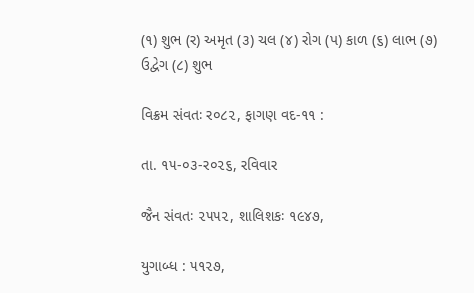(૧) શુભ (ર) અમૃત (૩) ચલ (૪) રોગ (પ) કાળ (૬) લાભ (૭) ઉદ્વેગ (૮) શુભ

વિક્રમ સંવતઃ ર૦૮૨, ફાગણ વદ-૧૧ :

તા. ૧૫-૦૩-ર૦૨૬, રવિવાર

જૈન સંવતઃ ૨૫૫૨, શાલિશકઃ ૧૯૪૭,

યુગાબ્ધ : ૫૧૨૭,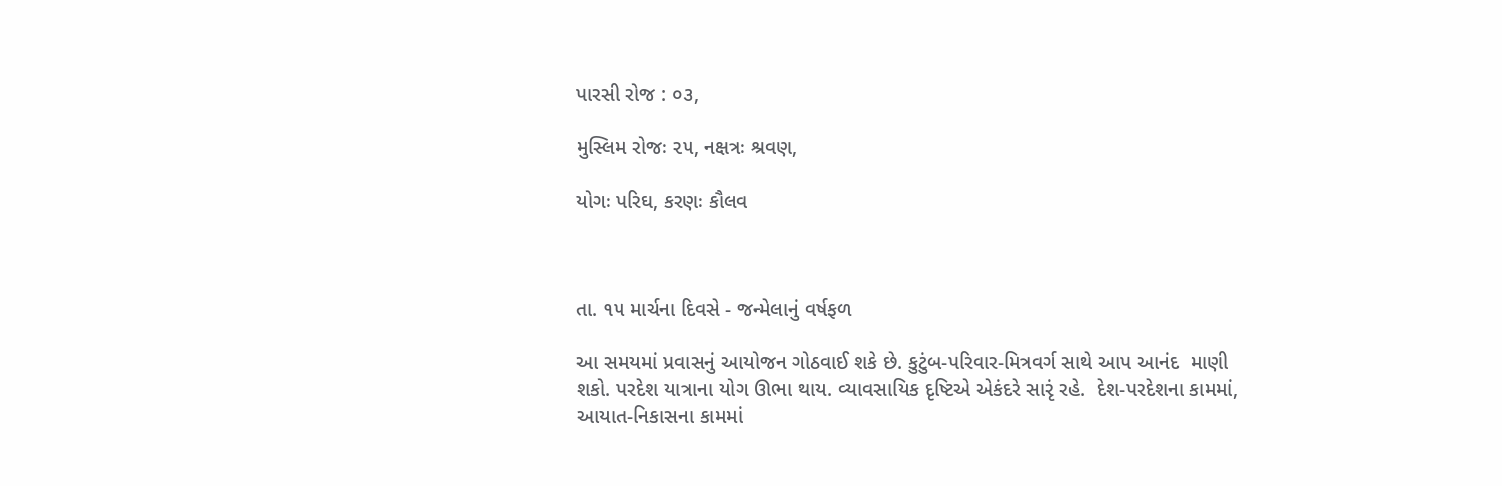પારસી રોજ : ૦૩,

મુસ્લિમ રોજઃ ૨૫, નક્ષત્રઃ શ્રવણ,

યોગઃ પરિઘ, કરણઃ કૌલવ



તા. ૧૫ માર્ચના દિવસે - જન્મેલાનું વર્ષફળ

આ સમયમાં પ્રવાસનું આયોજન ગોઠવાઈ શકે છે. કુટુંબ-પરિવાર-મિત્રવર્ગ સાથે આપ આનંદ  માણી શકો. પરદેશ યાત્રાના યોગ ઊભા થાય. વ્યાવસાયિક દૃષ્ટિએ એકંદરે સારૃં રહે.  દેશ-પરદેશના કામમાં, આયાત-નિકાસના કામમાં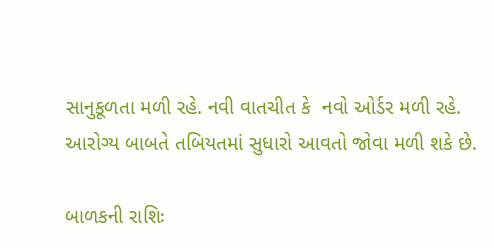સાનુકૂળતા મળી રહે. નવી વાતચીત કે  નવો ઓર્ડર મળી રહે. આરોગ્ય બાબતે તબિયતમાં સુધારો આવતો જોવા મળી શકે છે.

બાળકની રાશિઃ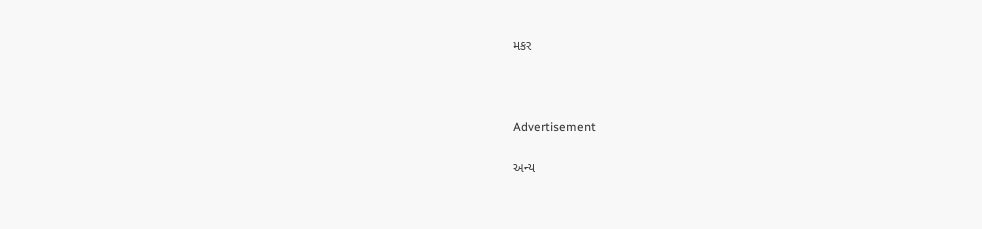મકર



Advertisement

અન્ય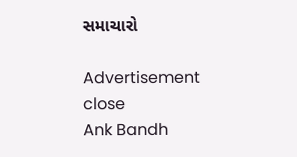સમાચારો

Advertisement
close
Ank Bandh